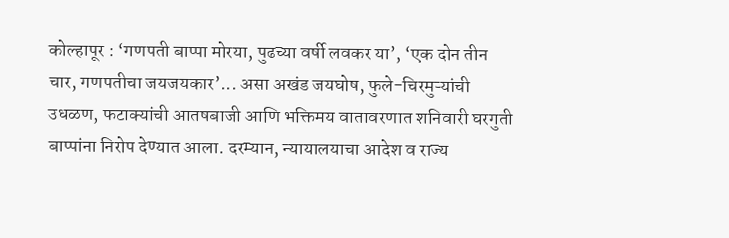कोल्हापूर : ‘गणपती बाप्पा मोरया, पुढच्या वर्षी लवकर या’, ‘एक दोन तीन चार, गणपतीचा जयजयकार’... असा अखंड जयघोष, फुले-चिरमुऱ्यांची उधळण, फटाक्यांची आतषबाजी आणि भक्तिमय वातावरणात शनिवारी घरगुती बाप्पांना निरोप देण्यात आला. दरम्यान, न्यायालयाचा आदेश व राज्य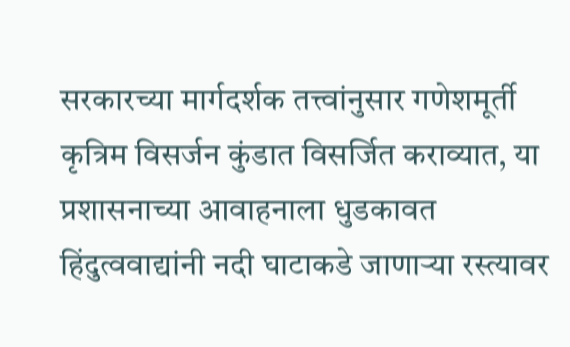सरकारच्या मार्गदर्शक तत्त्वांनुसार गणेशमूर्ती कृत्रिम विसर्जन कुंडात विसर्जित कराव्यात, या प्रशासनाच्या आवाहनाला धुडकावत हिंदुत्ववाद्यांनी नदी घाटाकडे जाणाऱ्या रस्त्यावर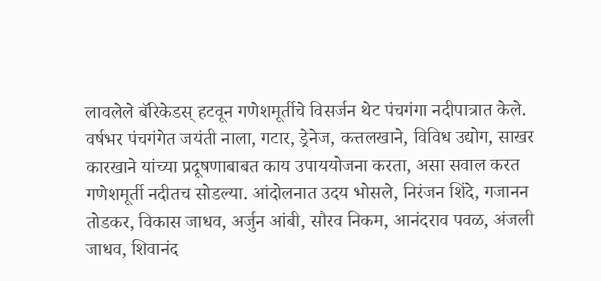लावलेले बॅरिकेडस् हटवून गणेशमूर्तीचे विसर्जन थेट पंचगंगा नदीपात्रात केले.
वर्षभर पंचगंगेत जयंती नाला, गटार, ड्रेनेज, कत्तलखाने, विविध उद्योग, साखर कारखाने यांच्या प्रदूषणाबाबत काय उपाययोजना करता, असा सवाल करत गणेशमूर्ती नदीतच सोडल्या. आंदोलनात उदय भोसले, निरंजन शिंदे, गजानन तोडकर, विकास जाधव, अर्जुन आंबी, सौरव निकम, आनंदराव पवळ, अंजली जाधव, शिवानंद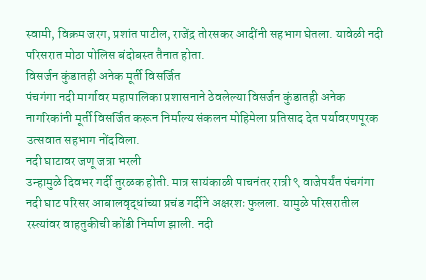स्वामी, विक्रम जरग, प्रशांत पाटील, राजेंद्र तोरसकर आदींनी सहभाग घेतला. यावेळी नदी परिसरात मोठा पोलिस बंदोबस्त तैनात होता.
विसर्जन कुंडातही अनेक मूर्ती विसर्जित
पंचगंगा नदी मार्गावर महापालिका प्रशासनाने ठेवलेल्या विसर्जन कुंडातही अनेक नागरिकांनी मूर्ती विसर्जित करून निर्माल्य संकलन मोहिमेला प्रतिसाद देत पर्यावरणपूरक उत्सवात सहभाग नोंदविला.
नदी घाटावर जणू जत्रा भरली
उन्हामुळे दिवभर गर्दी तुरळक होती. मात्र सायंकाळी पाचनंतर रात्री ९ वाजेपर्यंत पंचगंगा नदी घाट परिसर आबालवृद्धांच्या प्रचंड गर्दीने अक्षरशः फुलला. यामुळे परिसरातील रस्त्यांवर वाहतुकीची कोंडी निर्माण झाली. नदी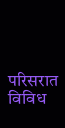परिसरात विविध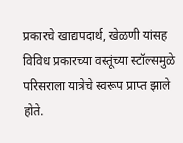प्रकारचे खाद्यपदार्थ, खेळणी यांसह विविध प्रकारच्या वस्तूंच्या स्टॉल्समुळे परिसराला यात्रेचे स्वरूप प्राप्त झाले होते.